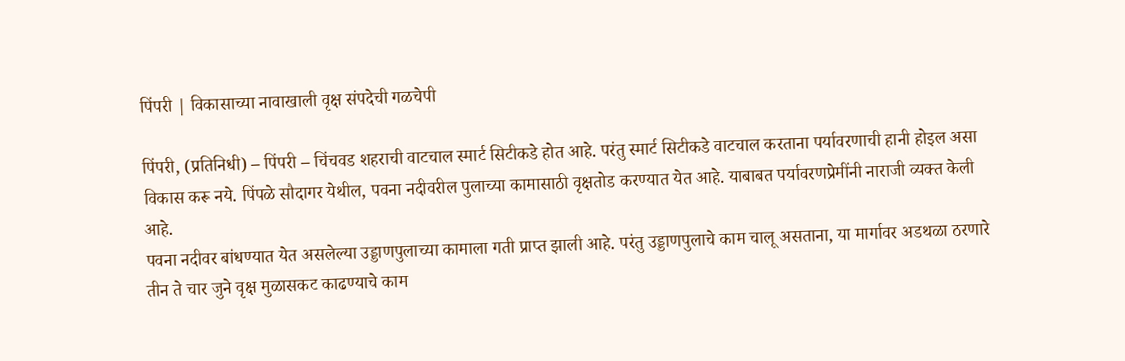पिंपरी | विकासाच्या नावाखाली वृक्ष संपदेची गळचेपी

पिंपरी, (प्रतिनिधी) – पिंपरी – चिंचवड शहराची वाटचाल स्मार्ट सिटीकडे होत आहे. परंतु स्मार्ट सिटीकडे वाटचाल करताना पर्यावरणाची हानी होइल असा विकास करू नये. पिंपळे सौदागर येथील, पवना नदीवरील पुलाच्या कामासाठी वृक्षतोड करण्यात येत आहे. याबाबत पर्यावरणप्रेमींनी नाराजी व्यक्त केली आहे.
पवना नदीवर बांधण्यात येत असलेल्या उड्डाणपुलाच्या कामाला गती प्राप्त झाली आहे. परंतु उड्डाणपुलाचे काम चालू असताना, या मार्गावर अडथळा ठरणारे तीन ते चार जुने वृक्ष मुळासकट काढण्याचे काम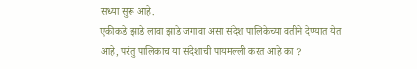सध्या सुरू आहे.
एकीकडे झाडे लावा झाडे जगावा असा संदेश पालिकेच्या वतीने देण्यात येत आहे, परंतु पालिकाच या संदेशाची पायमल्ली करत आहे का ?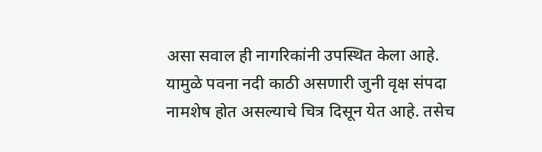असा सवाल ही नागरिकांनी उपस्थित केला आहे. यामुळे पवना नदी काठी असणारी जुनी वृक्ष संपदा नामशेष होत असल्याचे चित्र दिसून येत आहे. तसेच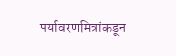पर्यावरणमित्रांकडून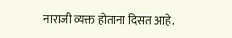नाराजी व्यक्त होताना दिसत आहे.